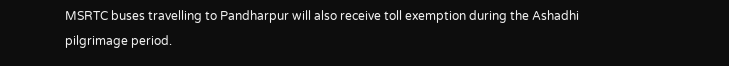MSRTC buses travelling to Pandharpur will also receive toll exemption during the Ashadhi pilgrimage period.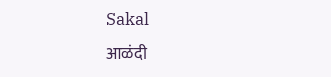Sakal
आळंदी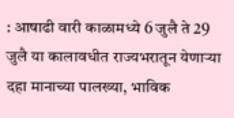: आषाढी वारी काळामध्ये 6 जुलै ते 29 जुलै या कालावधीत राज्यभरातून येणाऱ्या दहा मानाच्या पालख्या, भाविक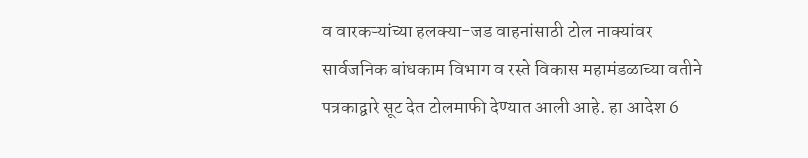व वारकऱ्यांच्या हलक्या-जड वाहनांसाठी टोल नाक्यांवर सार्वजनिक बांधकाम विभाग व रस्ते विकास महामंडळाच्या वतीने पत्रकाद्वारे सूट देत टोलमाफी देण्यात आली आहे. हा आदेश 6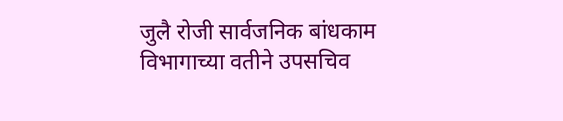जुलै रोजी सार्वजनिक बांधकाम विभागाच्या वतीने उपसचिव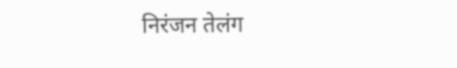निरंजन तेलंग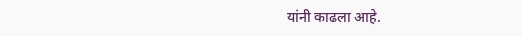यांनी काढला आहे.